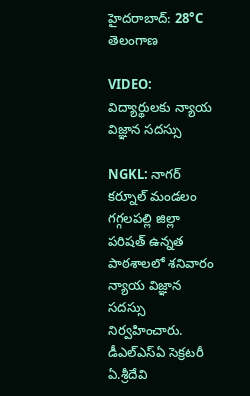హైదరాబాద్: 28°C
తెలంగాణ

VIDEO: విద్యార్థులకు న్యాయ విజ్ఞాన సదస్సు

NGKL: నాగర్ కర్నూల్ మండలం గగ్గలపల్లి జిల్లా పరిషత్ ఉన్నత పాఠశాలలో శనివారం న్యాయ విజ్ఞాన సదస్సు నిర్వహించారు. డీఎల్‌ఎస్‌ఏ సెక్రటరీ ఏ.శ్రీదేవి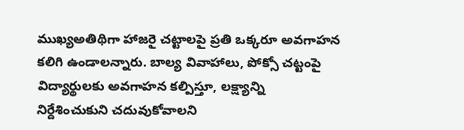ముఖ్యఅతిథిగా హాజరై చట్టాలపై ప్రతి ఒక్కరూ అవగాహన కలిగి ఉండాలన్నారు. బాల్య వివాహాలు, పోక్సో చట్టంపై విద్యార్థులకు అవగాహన కల్పిస్తూ, లక్ష్యాన్ని నిర్దేశించుకుని చదువుకోవాలని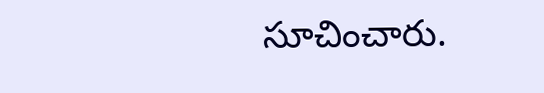సూచించారు.